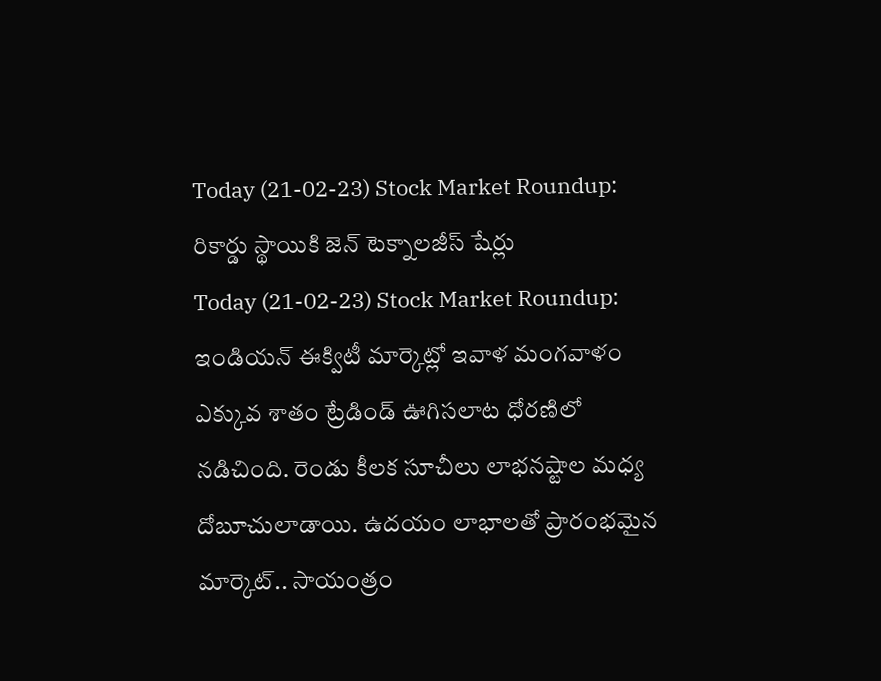Today (21-02-23) Stock Market Roundup: రికార్డు స్థాయికి జెన్ టెక్నాలజీస్ షేర్లు
Today (21-02-23) Stock Market Roundup: ఇండియన్ ఈక్విటీ మార్కెట్లో ఇవాళ మంగవాళం ఎక్కువ శాతం ట్రేడిండ్ ఊగిసలాట ధోరణిలో నడిచింది. రెండు కీలక సూచీలు లాభనష్టాల మధ్య దోబూచులాడాయి. ఉదయం లాభాలతో ప్రారంభమైన మార్కెట్.. సాయంత్రం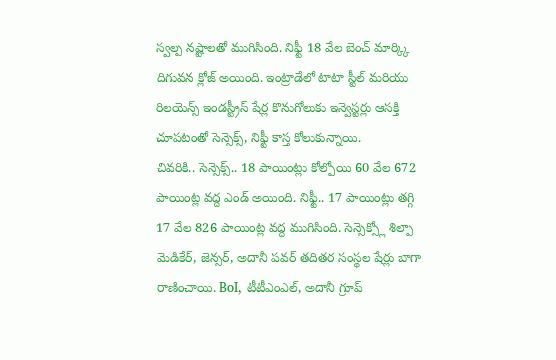స్వల్ప నష్టాలతో ముగిసింది. నిఫ్టీ 18 వేల బెంచ్ మార్క్కి దిగువన క్లోజ్ అయింది. ఇంట్రాడేలో టాటా స్టీల్ మరియు రిలయెన్స్ ఇండస్ట్రీస్ షేర్ల కొనుగోలుకు ఇన్వెస్టర్లు ఆసక్తి చూపటంతో సెన్సెక్స్, నిఫ్టీ కాస్త కోలుకున్నాయి.
చివరికి.. సెన్సెక్స్.. 18 పాయింట్లు కోల్పోయి 60 వేల 672 పాయింట్ల వద్ద ఎండ్ అయింది. నిఫ్టీ.. 17 పాయింట్లు తగ్గి 17 వేల 826 పాయింట్ల వద్ద ముగిసింది. సెన్సెక్స్లో శిల్పా మెడికేర్, జెన్సర్, అదానీ పవర్ తదితర సంస్థల షేర్లు బాగా రాణించాయి. BoI, టీటీఎంఎల్, అదానీ గ్రూప్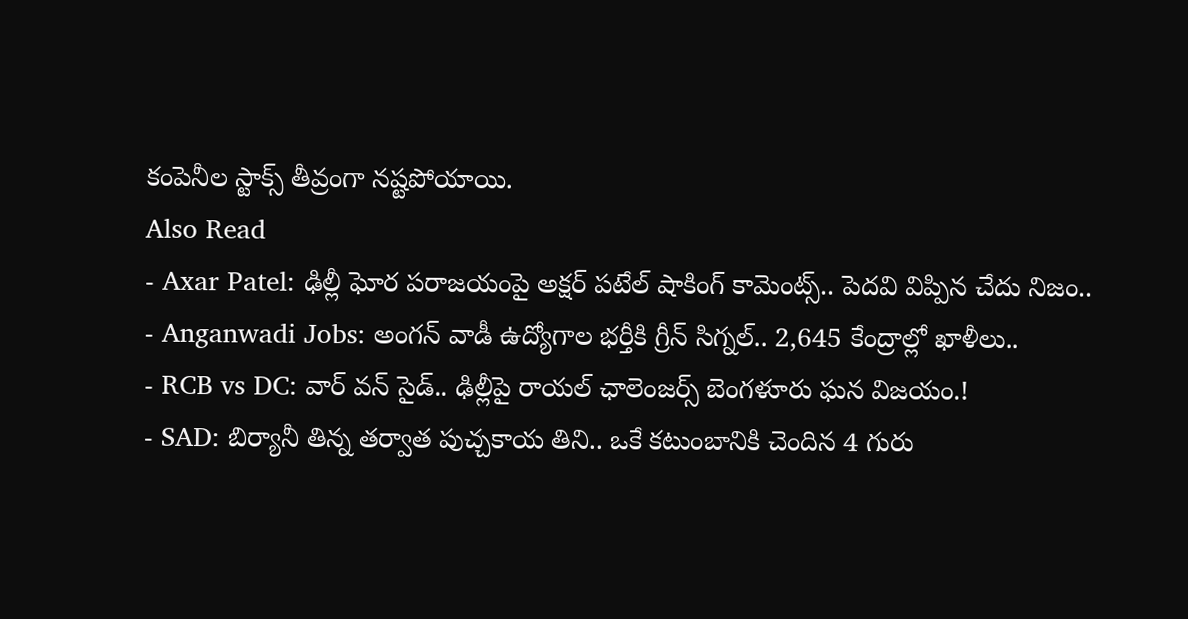కంపెనీల స్టాక్స్ తీవ్రంగా నష్టపోయాయి.
Also Read
- Axar Patel: ఢిల్లీ ఘోర పరాజయంపై అక్షర్ పటేల్ షాకింగ్ కామెంట్స్.. పెదవి విప్పిన చేదు నిజం..
- Anganwadi Jobs: అంగన్ వాడీ ఉద్యోగాల భర్తీకి గ్రీన్ సిగ్నల్.. 2,645 కేంద్రాల్లో ఖాళీలు..
- RCB vs DC: వార్ వన్ సైడ్.. ఢిల్లీపై రాయల్ ఛాలెంజర్స్ బెంగళూరు ఘన విజయం.!
- SAD: బిర్యానీ తిన్న తర్వాత పుచ్చకాయ తిని.. ఒకే కటుంబానికి చెందిన 4 గురు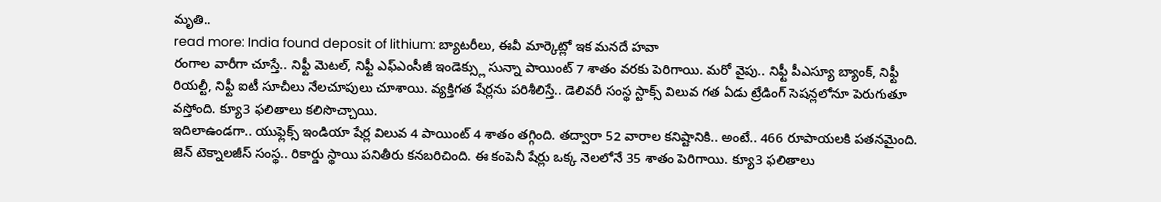మృతి..
read more: India found deposit of lithium: బ్యాటరీలు, ఈవీ మార్కెట్లో ఇక మనదే హవా
రంగాల వారీగా చూస్తే.. నిఫ్టీ మెటల్, నిఫ్టీ ఎఫ్ఎంసీజీ ఇండెక్స్లు సున్నా పాయింట్ 7 శాతం వరకు పెరిగాయి. మరో వైపు.. నిఫ్టీ పీఎస్యూ బ్యాంక్, నిఫ్టీ రియల్టీ, నిఫ్టీ ఐటీ సూచీలు నేలచూపులు చూశాయి. వ్యక్తిగత షేర్లను పరిశీలిస్తే.. డెలివరీ సంస్థ స్టాక్స్ విలువ గత ఏడు ట్రేడింగ్ సెషన్లలోనూ పెరుగుతూ వస్తోంది. క్యూ3 ఫలితాలు కలిసొచ్చాయి.
ఇదిలాఉండగా.. యుఫ్లెక్స్ ఇండియా షేర్ల విలువ 4 పాయింట్ 4 శాతం తగ్గింది. తద్వారా 52 వారాల కనిష్టానికి.. అంటే.. 466 రూపాయలకి పతనమైంది. జెన్ టెక్నాలజీస్ సంస్థ.. రికార్డు స్థాయి పనితీరు కనబరిచింది. ఈ కంపెనీ షేర్లు ఒక్క నెలలోనే 35 శాతం పెరిగాయి. క్యూ3 ఫలితాలు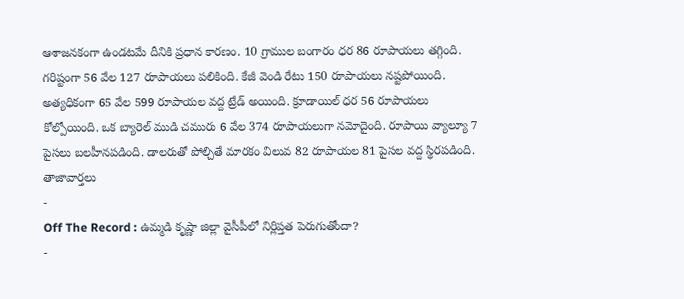ఆశాజనకంగా ఉండటమే దీనికి ప్రధాన కారణం. 10 గ్రాముల బంగారం ధర 86 రూపాయలు తగ్గింది.
గరిష్టంగా 56 వేల 127 రూపాయలు పలికింది. కేజీ వెండి రేటు 150 రూపాయలు నష్టపోయింది. అత్యధికంగా 65 వేల 599 రూపాయల వద్ద ట్రేడ్ అయింది. క్రూడాయిల్ ధర 56 రూపాయలు కోల్పోయింది. ఒక బ్యారెల్ ముడి చమురు 6 వేల 374 రూపాయలుగా నమోదైంది. రూపాయి వ్యాల్యూ 7 పైసలు బలహీనపడింది. డాలరుతో పోల్చితే మారకం విలువ 82 రూపాయల 81 పైసల వద్ద స్థిరపడింది.
తాజావార్తలు
-
Off The Record : ఉమ్మడి కృష్ణా జిల్లా వైసీపీలో నిర్లిప్తత పెరుగుతోందా?
-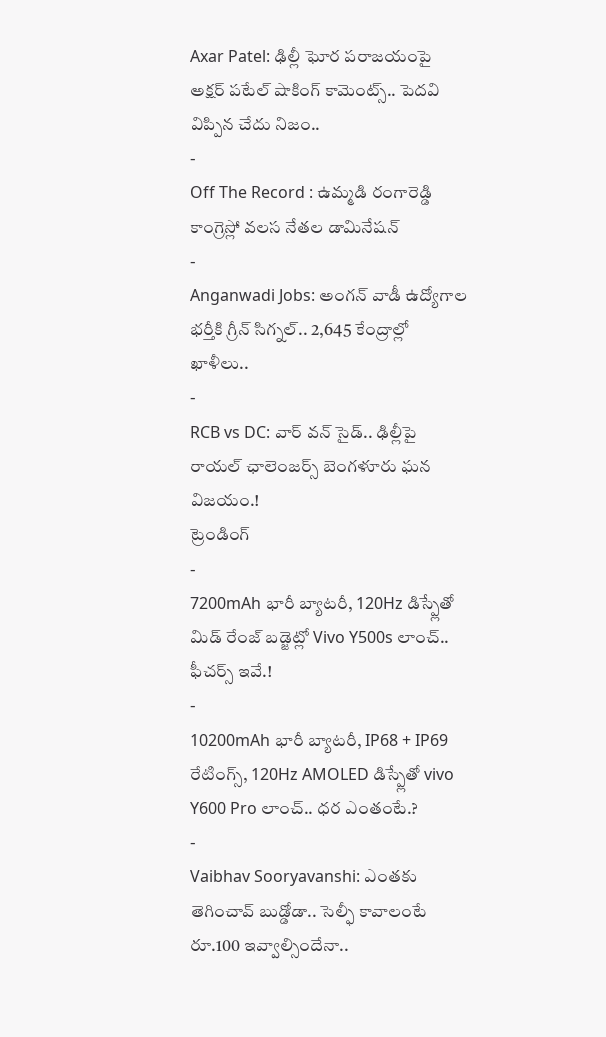Axar Patel: ఢిల్లీ ఘోర పరాజయంపై అక్షర్ పటేల్ షాకింగ్ కామెంట్స్.. పెదవి విప్పిన చేదు నిజం..
-
Off The Record : ఉమ్మడి రంగారెడ్డి కాంగ్రెస్లో వలస నేతల డామినేషన్
-
Anganwadi Jobs: అంగన్ వాడీ ఉద్యోగాల భర్తీకి గ్రీన్ సిగ్నల్.. 2,645 కేంద్రాల్లో ఖాళీలు..
-
RCB vs DC: వార్ వన్ సైడ్.. ఢిల్లీపై రాయల్ ఛాలెంజర్స్ బెంగళూరు ఘన విజయం.!
ట్రెండింగ్
-
7200mAh భారీ బ్యాటరీ, 120Hz డిస్ప్లేతో మిడ్ రేంజ్ బడ్జెట్లో Vivo Y500s లాంచ్.. ఫీచర్స్ ఇవే.!
-
10200mAh భారీ బ్యాటరీ, IP68 + IP69 రేటింగ్స్, 120Hz AMOLED డిస్ప్లేతో vivo Y600 Pro లాంచ్.. ధర ఎంతంటే.?
-
Vaibhav Sooryavanshi: ఎంతకు తెగించావ్ బుడ్డోడా.. సెల్ఫీ కావాలంటే రూ.100 ఇవ్వాల్సిందేనా..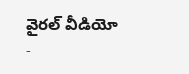వైరల్ వీడియో
-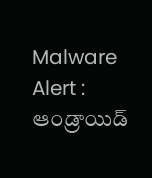Malware Alert : ఆండ్రాయిడ్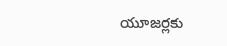యూజర్లకు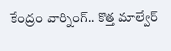కేంద్రం వార్నింగ్.. కొత్త మాల్వేర్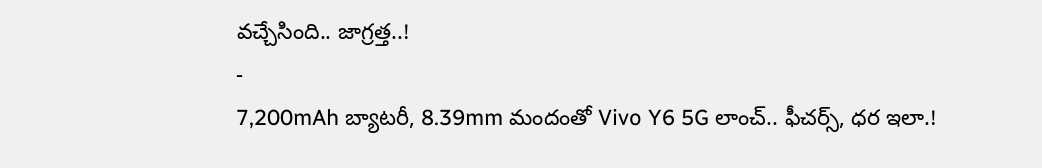వచ్చేసింది.. జాగ్రత్త..!
-
7,200mAh బ్యాటరీ, 8.39mm మందంతో Vivo Y6 5G లాంచ్.. ఫీచర్స్, ధర ఇలా.!